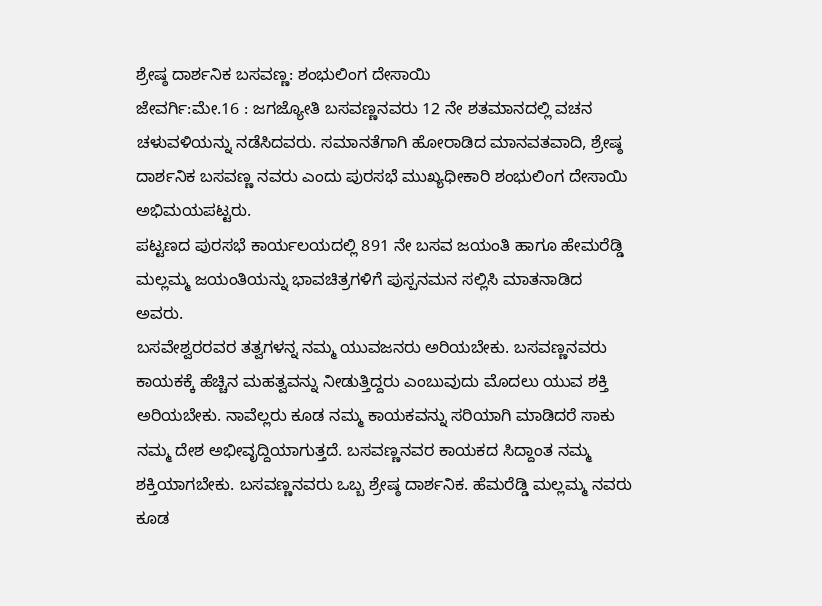ಶ್ರೇಷ್ಠ ದಾರ್ಶನಿಕ ಬಸವಣ್ಣ: ಶಂಭುಲಿಂಗ ದೇಸಾಯಿ
ಜೇವರ್ಗಿ:ಮೇ.16 : ಜಗಜ್ಯೋತಿ ಬಸವಣ್ಣನವರು 12 ನೇ ಶತಮಾನದಲ್ಲಿ ವಚನ ಚಳುವಳಿಯನ್ನು ನಡೆಸಿದವರು. ಸಮಾನತೆಗಾಗಿ ಹೋರಾಡಿದ ಮಾನವತವಾದಿ, ಶ್ರೇಷ್ಠ ದಾರ್ಶನಿಕ ಬಸವಣ್ಣ ನವರು ಎಂದು ಪುರಸಭೆ ಮುಖ್ಯಧೀಕಾರಿ ಶಂಭುಲಿಂಗ ದೇಸಾಯಿ ಅಭಿಮಯಪಟ್ಟರು.
ಪಟ್ಟಣದ ಪುರಸಭೆ ಕಾರ್ಯಲಯದಲ್ಲಿ 891 ನೇ ಬಸವ ಜಯಂತಿ ಹಾಗೂ ಹೇಮರೆಡ್ಡಿ ಮಲ್ಲಮ್ಮ ಜಯಂತಿಯನ್ನು ಭಾವಚಿತ್ರಗಳಿಗೆ ಪುಸ್ಪನಮನ ಸಲ್ಲಿಸಿ ಮಾತನಾಡಿದ ಅವರು.
ಬಸವೇಶ್ವರರವರ ತತ್ವಗಳನ್ನ ನಮ್ಮ ಯುವಜನರು ಅರಿಯಬೇಕು. ಬಸವಣ್ಣನವರು ಕಾಯಕಕ್ಕೆ ಹೆಚ್ಚಿನ ಮಹತ್ವವನ್ನು ನೀಡುತ್ತಿದ್ದರು ಎಂಬುವುದು ಮೊದಲು ಯುವ ಶಕ್ತಿ ಅರಿಯಬೇಕು. ನಾವೆಲ್ಲರು ಕೂಡ ನಮ್ಮ ಕಾಯಕವನ್ನು ಸರಿಯಾಗಿ ಮಾಡಿದರೆ ಸಾಕು ನಮ್ಮ ದೇಶ ಅಭೀವೃದ್ದಿಯಾಗುತ್ತದೆ. ಬಸವಣ್ಣನವರ ಕಾಯಕದ ಸಿದ್ದಾಂತ ನಮ್ಮ ಶಕ್ತಿಯಾಗಬೇಕು. ಬಸವಣ್ಣನವರು ಒಬ್ಬ ಶ್ರೇಷ್ಠ ದಾರ್ಶನಿಕ. ಹೆಮರೆಡ್ಡಿ ಮಲ್ಲಮ್ಮ ನವರು ಕೂಡ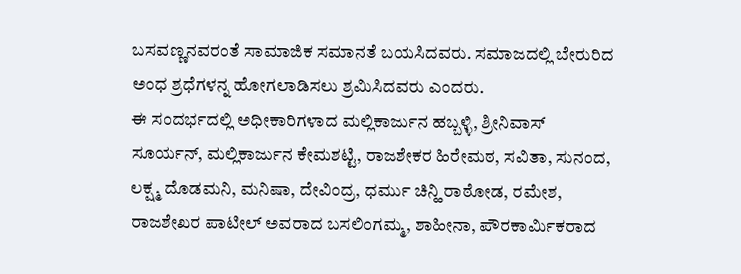ಬಸವಣ್ಣನವರಂತೆ ಸಾಮಾಜಿಕ ಸಮಾನತೆ ಬಯಸಿದವರು. ಸಮಾಜದಲ್ಲಿ ಬೇರುರಿದ ಅಂಧ ಶ್ರಧೆಗಳನ್ನ ಹೋಗಲಾಡಿಸಲು ಶ್ರಮಿಸಿದವರು ಎಂದರು.
ಈ ಸಂದರ್ಭದಲ್ಲಿ ಅಧೀಕಾರಿಗಳಾದ ಮಲ್ಲಿಕಾರ್ಜುನ ಹಬ್ಬಳ್ಳಿ, ಶ್ರೀನಿವಾಸ್ ಸೂರ್ಯನ್, ಮಲ್ಲಿಕಾರ್ಜುನ ಕೇಮಶಟ್ಟಿ, ರಾಜಶೇಕರ ಹಿರೇಮಠ, ಸವಿತಾ, ಸುನಂದ, ಲಕ್ಷ್ಮ ದೊಡಮನಿ, ಮನಿಷಾ, ದೇವಿಂದ್ರ, ಧರ್ಮು ಚಿನ್ಹಿ ರಾಠೋಡ, ರಮೇಶ, ರಾಜಶೇಖರ ಪಾಟೀಲ್ ಅವರಾದ ಬಸಲಿಂಗಮ್ಮ, ಶಾಹೀನಾ, ಪೌರಕಾರ್ಮಿಕರಾದ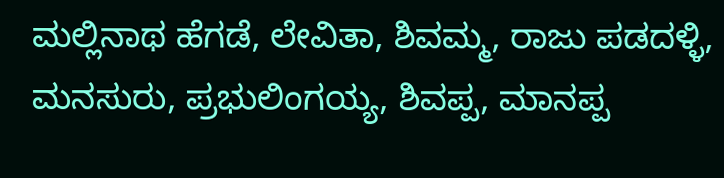ಮಲ್ಲಿನಾಥ ಹೆಗಡೆ, ಲೇವಿತಾ, ಶಿವಮ್ಮ, ರಾಜು ಪಡದಳ್ಳಿ, ಮನಸುರು, ಪ್ರಭುಲಿಂಗಯ್ಯ, ಶಿವಪ್ಪ, ಮಾನಪ್ಪ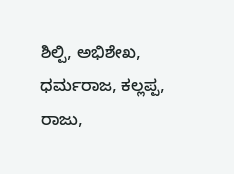ಶಿಲ್ಪಿ, ಅಭಿಶೇಖ, ಧರ್ಮರಾಜ, ಕಲ್ಲಪ್ಪ, ರಾಜು,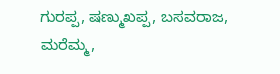ಗುರಪ್ಪ, ಷಣ್ಮುಖಪ್ಪ, ಬಸವರಾಜ, ಮರೆಮ್ಮ,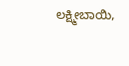ಲಕ್ಷ್ಮೀಬಾಯಿ,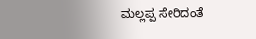ಮಲ್ಲಪ್ಪ ಸೇರಿದಂತೆ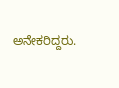ಅನೇಕರಿದ್ದರು.